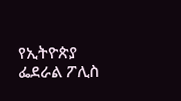የኢትዮጵያ ፌደራል ፖሊስ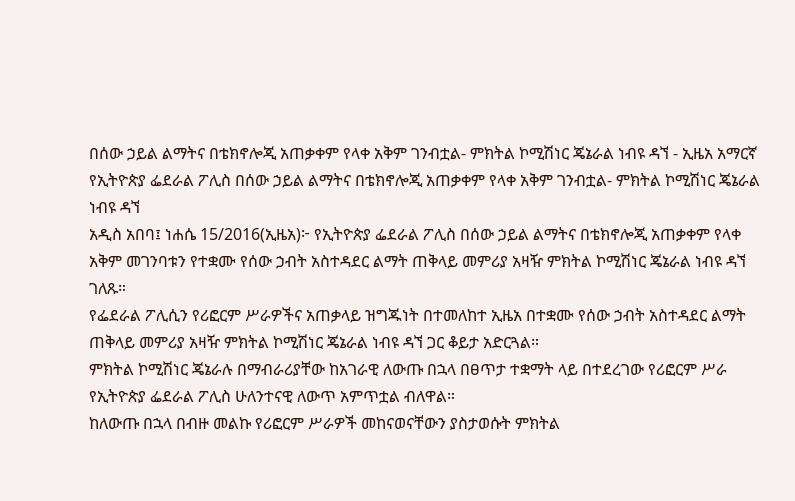በሰው ኃይል ልማትና በቴክኖሎጂ አጠቃቀም የላቀ አቅም ገንብቷል- ምክትል ኮሚሽነር ጄኔራል ነብዩ ዳኘ - ኢዜአ አማርኛ
የኢትዮጵያ ፌደራል ፖሊስ በሰው ኃይል ልማትና በቴክኖሎጂ አጠቃቀም የላቀ አቅም ገንብቷል- ምክትል ኮሚሽነር ጄኔራል ነብዩ ዳኘ
አዲስ አበባ፤ ነሐሴ 15/2016(ኢዜአ)፦ የኢትዮጵያ ፌደራል ፖሊስ በሰው ኃይል ልማትና በቴክኖሎጂ አጠቃቀም የላቀ አቅም መገንባቱን የተቋሙ የሰው ኃብት አስተዳደር ልማት ጠቅላይ መምሪያ አዛዥ ምክትል ኮሚሽነር ጄኔራል ነብዩ ዳኘ ገለጹ።
የፌደራል ፖሊሲን የሪፎርም ሥራዎችና አጠቃላይ ዝግጁነት በተመለከተ ኢዜአ በተቋሙ የሰው ኃብት አስተዳደር ልማት ጠቅላይ መምሪያ አዛዥ ምክትል ኮሚሽነር ጄኔራል ነብዩ ዳኘ ጋር ቆይታ አድርጓል።
ምክትል ኮሚሽነር ጄኔራሉ በማብራሪያቸው ከአገራዊ ለውጡ በኋላ በፀጥታ ተቋማት ላይ በተደረገው የሪፎርም ሥራ የኢትዮጵያ ፌደራል ፖሊስ ሁለንተናዊ ለውጥ አምጥቷል ብለዋል።
ከለውጡ በኋላ በብዙ መልኩ የሪፎርም ሥራዎች መከናወናቸውን ያስታወሱት ምክትል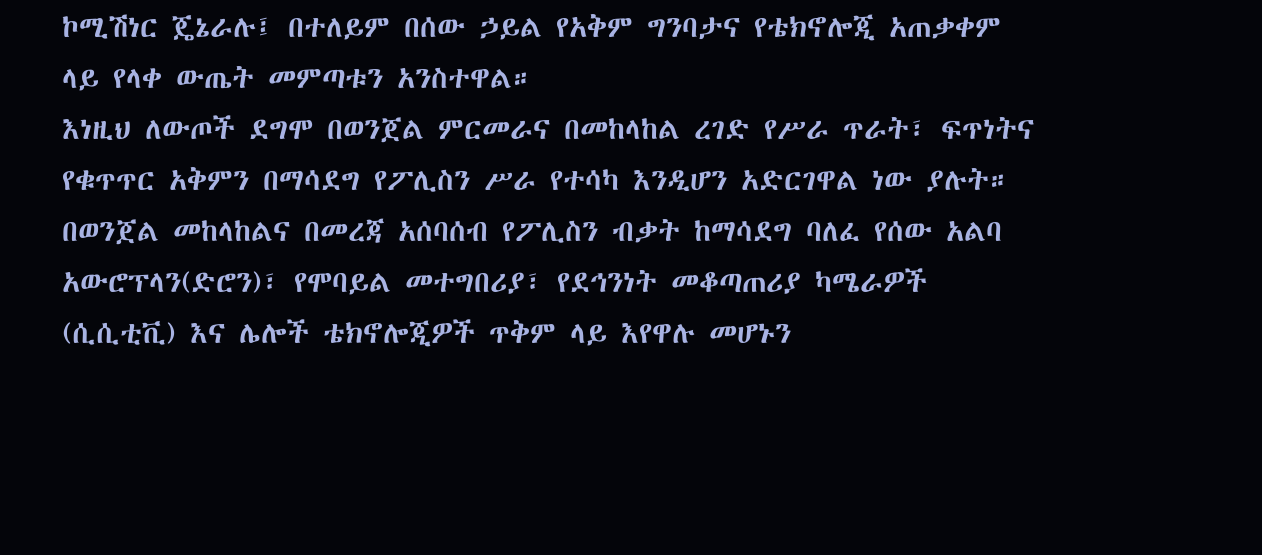ኮሚሽነር ጄኔራሉ፤ በተለይም በሰው ኃይል የአቅም ግንባታና የቴክኖሎጂ አጠቃቀም ላይ የላቀ ውጤት መምጣቱን አንስተዋል።
እነዚህ ለውጦች ደግሞ በወንጀል ምርመራና በመከላከል ረገድ የሥራ ጥራት፣ ፍጥነትና የቁጥጥር አቅምን በማሳደግ የፖሊስን ሥራ የተሳካ እንዲሆን አድርገዋል ነው ያሉት።
በወንጀል መከላከልና በመረጃ አሰባሰብ የፖሊስን ብቃት ከማሳደግ ባለፈ የሰው አልባ አውሮፕላን(ድሮን)፣ የሞባይል መተግበሪያ፣ የደኅንነት መቆጣጠሪያ ካሜራዎች (ሲሲቲቪ) እና ሌሎች ቴክኖሎጂዎች ጥቅም ላይ እየዋሉ መሆኑን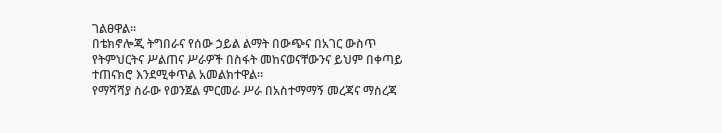ገልፀዋል።
በቴክኖሎጂ ትግበራና የሰው ኃይል ልማት በውጭና በአገር ውስጥ የትምህርትና ሥልጠና ሥራዎች በስፋት መከናወናቸውንና ይህም በቀጣይ ተጠናክሮ እንደሚቀጥል አመልክተዋል።
የማሻሻያ ስራው የወንጀል ምርመራ ሥራ በአስተማማኝ መረጃና ማስረጃ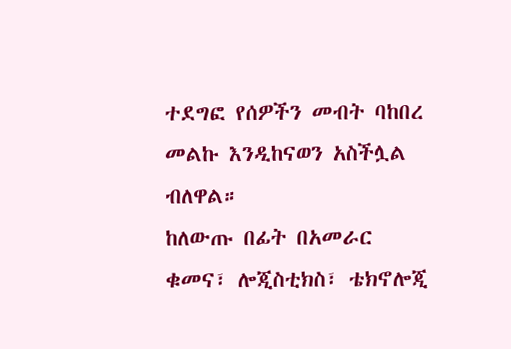ተደግፎ የሰዎችን መብት ባከበረ መልኩ እንዲከናወን አስችሏል ብለዋል።
ከለውጡ በፊት በአመራር ቁመና፣ ሎጂስቲክስ፣ ቴክኖሎጂ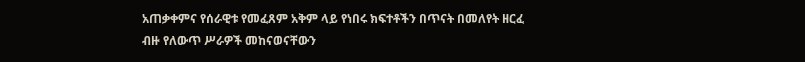አጠቃቀምና የሰራዊቱ የመፈጸም አቅም ላይ የነበሩ ክፍተቶችን በጥናት በመለየት ዘርፈ ብዙ የለውጥ ሥራዎች መከናወናቸውን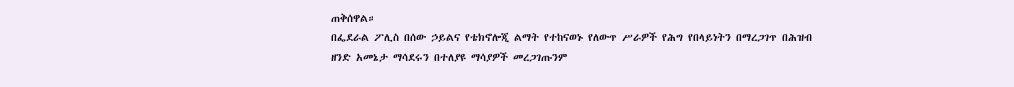ጠቅሰዋል።
በፌደራል ፖሊስ በሰው ኃይልና የቴክኖሎጂ ልማት የተከናወኑ የለውጥ ሥራዎች የሕግ የበላይነትን በማረጋገጥ በሕዝብ ዘንድ አመኔታ ማሳደሩን በተለያዩ ማሳያዎች መረጋገጡንም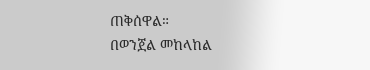ጠቅሰዋል።
በወንጀል መከላከል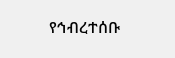የኅብረተሰቡ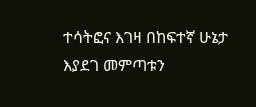ተሳትፎና እገዛ በከፍተኛ ሁኔታ እያደገ መምጣቱን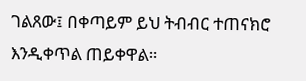ገልጸው፤ በቀጣይም ይህ ትብብር ተጠናክሮ እንዲቀጥል ጠይቀዋል።